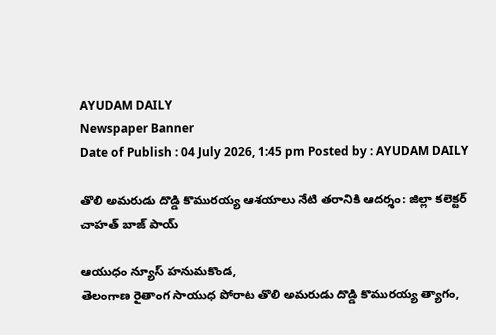AYUDAM DAILY
Newspaper Banner
Date of Publish : 04 July 2026, 1:45 pm Posted by : AYUDAM DAILY

తొలి అమరుడు దొడ్డి కొమురయ్య ఆశయాలు నేటి తరానికి ఆదర్శం: జిల్లా కలెక్టర్ చాహత్ బాజ్ పాయ్

ఆయుధం న్యూస్ హనుమకొండ,
తెలంగాణ రైతాంగ సాయుధ పోరాట తొలి అమరుడు దొడ్డి కొమురయ్య త్యాగం,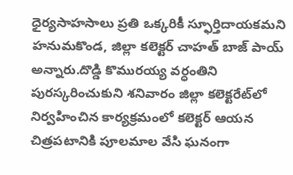ధైర్యసాహసాలు ప్రతి ఒక్కరికీ స్ఫూర్తిదాయకమని హనుమకొండ, జిల్లా కలెక్టర్ చాహత్ బాజ్ పాయ్ అన్నారు.దొడ్డి కొమురయ్య వర్ధంతిని పురస్కరించుకుని శనివారం జిల్లా కలెక్టరేట్‌లో నిర్వహించిన కార్యక్రమంలో కలెక్టర్ ఆయన చిత్రపటానికి పూలమాల వేసి ఘనంగా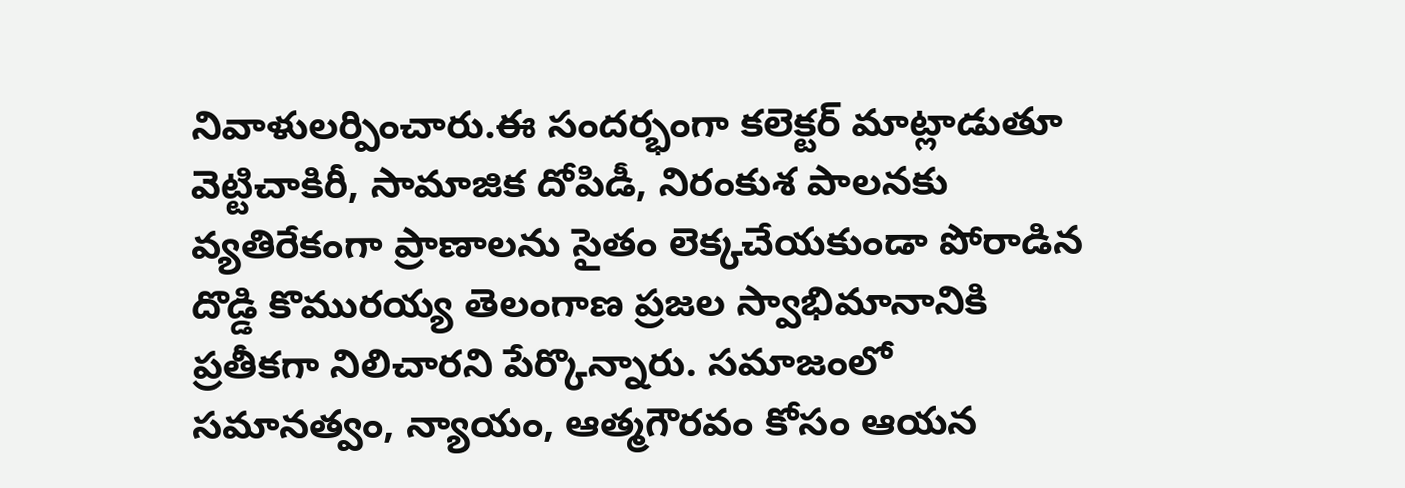నివాళులర్పించారు.ఈ సందర్భంగా కలెక్టర్ మాట్లాడుతూ వెట్టిచాకిరీ, సామాజిక దోపిడీ, నిరంకుశ పాలనకు వ్యతిరేకంగా ప్రాణాలను సైతం లెక్కచేయకుండా పోరాడిన దొడ్డి కొమురయ్య తెలంగాణ ప్రజల స్వాభిమానానికి ప్రతీకగా నిలిచారని పేర్కొన్నారు. సమాజంలో సమానత్వం, న్యాయం, ఆత్మగౌరవం కోసం ఆయన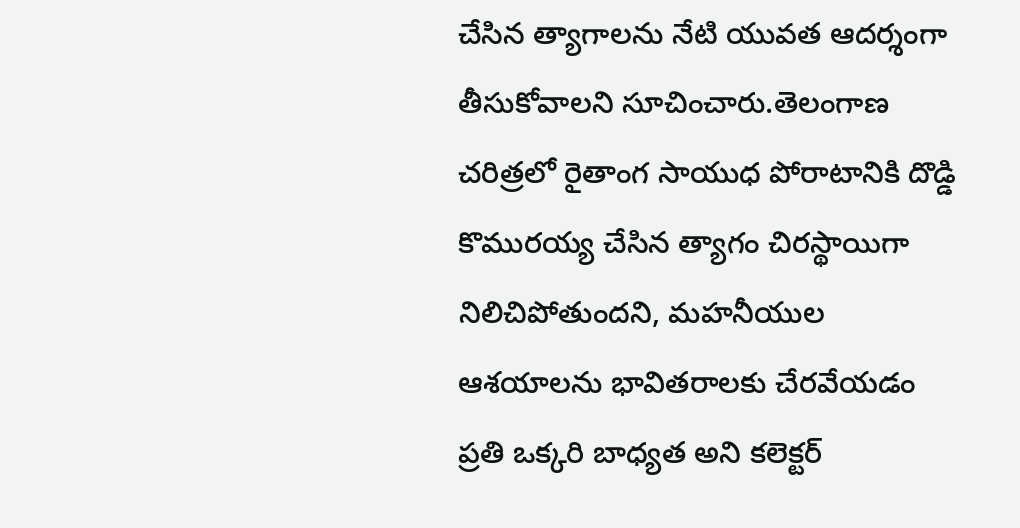చేసిన త్యాగాలను నేటి యువత ఆదర్శంగా తీసుకోవాలని సూచించారు.తెలంగాణ చరిత్రలో రైతాంగ సాయుధ పోరాటానికి దొడ్డి కొమురయ్య చేసిన త్యాగం చిరస్థాయిగా నిలిచిపోతుందని, మహనీయుల ఆశయాలను భావితరాలకు చేరవేయడం ప్రతి ఒక్కరి బాధ్యత అని కలెక్టర్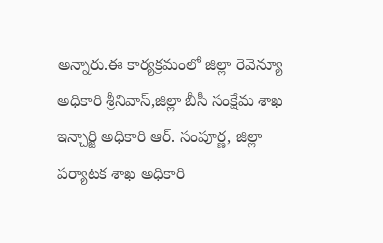అన్నారు.ఈ కార్యక్రమంలో జిల్లా రెవెన్యూ అధికారి శ్రీనివాస్,జిల్లా బీసీ సంక్షేమ శాఖ ఇన్చార్జి అధికారి ఆర్. సంపూర్ణ, జిల్లా పర్యాటక శాఖ అధికారి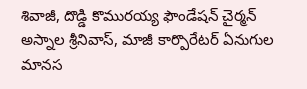శివాజీ, దొడ్డి కొమురయ్య ఫౌండేషన్ చైర్మన్ అస్నాల శ్రీనివాస్, మాజీ కార్పొరేటర్ ఏనుగుల మానస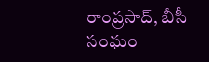రాంప్రసాద్, బీసీ సంఘం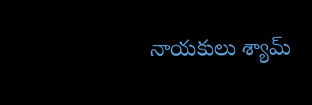నాయకులు శ్యామ్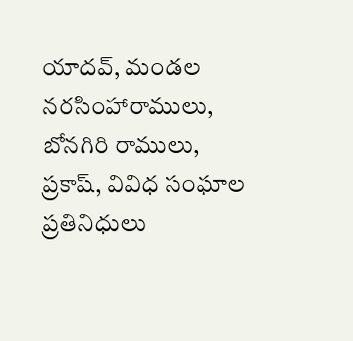యాదవ్, మండల నరసింహారాములు, బోనగిరి రాములు, ప్రకాష్, వివిధ సంఘాల ప్రతినిధులు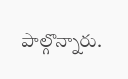పాల్గొన్నారు.